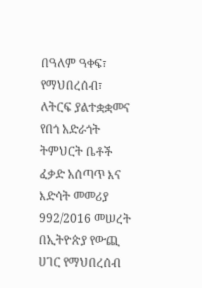በዓለም ዓቀፍ፣ የማህበረሰብ፣ ለትርፍ ያልተቋቋመና የበጎ አድራጎት ትምህርት ቤቶች ፈቃድ አሰጣጥ እና እድሳት መመሪያ 992/2016 መሠረት በኢትዮጵያ የውጪ ሀገር የማህበረሰብ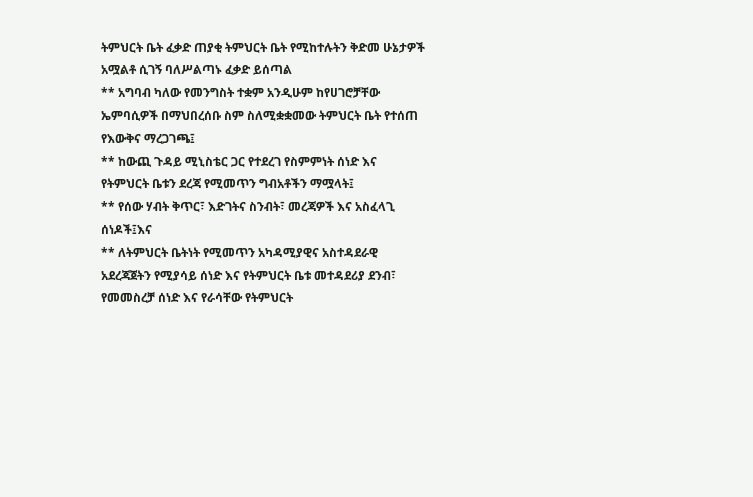ትምህርት ቤት ፈቃድ ጠያቂ ትምህርት ቤት የሚከተሉትን ቅድመ ሁኔታዎች አሟልቶ ሲገኝ ባለሥልጣኑ ፈቃድ ይሰጣል
** አግባብ ካለው የመንግስት ተቋም አንዲሁም ከየሀገሮቻቸው ኤምባሲዎች በማህበረሰቡ ስም ስለሚቋቋመው ትምህርት ቤት የተሰጠ የእውቅና ማረጋገጫ፤
** ከውጪ ጉዳይ ሚኒስቴር ጋር የተደረገ የስምምነት ሰነድ እና የትምህርት ቤቱን ደረጃ የሚመጥን ግብአቶችን ማሟላት፤
** የሰው ሃብት ቅጥር፣ እድገትና ስንብት፣ መረጃዎች እና አስፈላጊ ሰነዶች፤እና
** ለትምህርት ቤትነት የሚመጥን አካዳሚያዊና አስተዳደራዊ አደረጃጀትን የሚያሳይ ሰነድ እና የትምህርት ቤቱ መተዳደሪያ ደንብ፣ የመመስረቻ ሰነድ እና የራሳቸው የትምህርት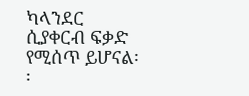ካላንደር ሲያቀርብ ፍቃድ የሚሰጥ ይሆናል፡፡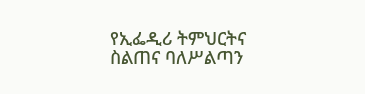የኢፌዲሪ ትምህርትና ስልጠና ባለሥልጣን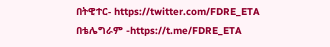በትዊተር- https://twitter.com/FDRE_ETA
በቴሌግራም -https://t.me/FDRE_ETA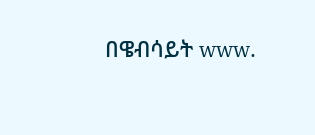በዌብሳይት www.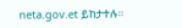neta.gov.et ይከታተሉ።